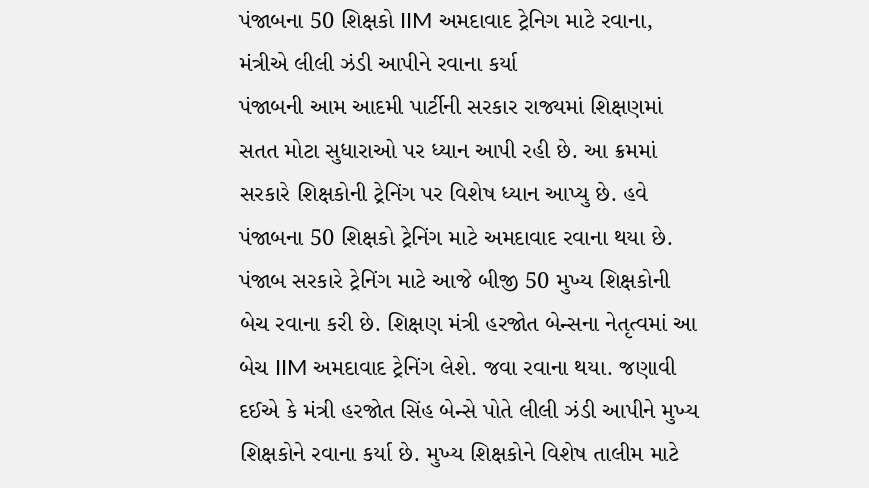પંજાબના 50 શિક્ષકો IIM અમદાવાદ ટ્રેનિગ માટે રવાના, મંત્રીએ લીલી ઝંડી આપીને રવાના કર્યા
પંજાબની આમ આદમી પાર્ટીની સરકાર રાજ્યમાં શિક્ષણમાં સતત મોટા સુધારાઓ પર ધ્યાન આપી રહી છે. આ ક્રમમાં સરકારે શિક્ષકોની ટ્રેનિંગ પર વિશેષ ધ્યાન આપ્યુ છે. હવે પંજાબના 50 શિક્ષકો ટ્રેનિંગ માટે અમદાવાદ રવાના થયા છે.
પંજાબ સરકારે ટ્રેનિંગ માટે આજે બીજી 50 મુખ્ય શિક્ષકોની બેચ રવાના કરી છે. શિક્ષણ મંત્રી હરજોત બેન્સના નેતૃત્વમાં આ બેચ IIM અમદાવાદ ટ્રેનિંગ લેશે. જવા રવાના થયા. જણાવી દઈએ કે મંત્રી હરજોત સિંહ બેન્સે પોતે લીલી ઝંડી આપીને મુખ્ય શિક્ષકોને રવાના કર્યા છે. મુખ્ય શિક્ષકોને વિશેષ તાલીમ માટે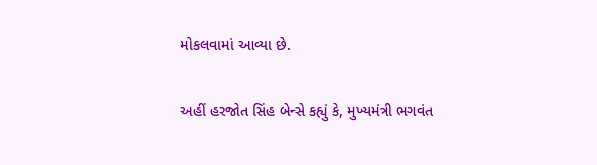મોકલવામાં આવ્યા છે.

અહીં હરજોત સિંહ બેન્સે કહ્યું કે, મુખ્યમંત્રી ભગવંત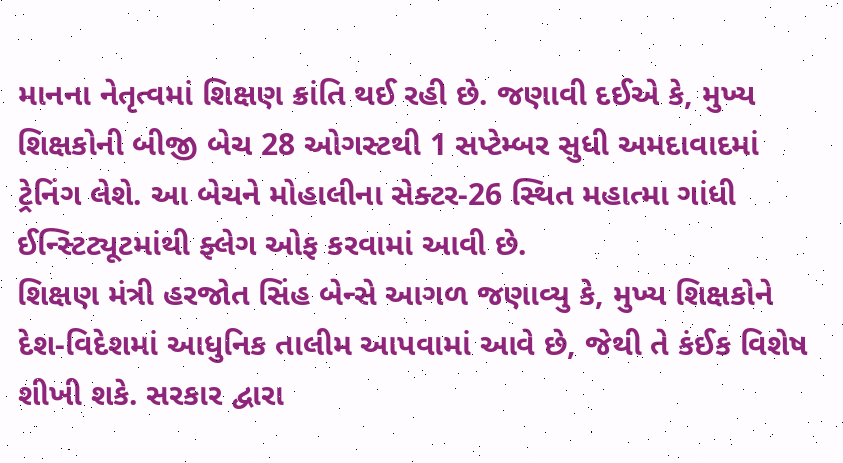માનના નેતૃત્વમાં શિક્ષણ ક્રાંતિ થઈ રહી છે. જણાવી દઈએ કે, મુખ્ય શિક્ષકોની બીજી બેચ 28 ઓગસ્ટથી 1 સપ્ટેમ્બર સુધી અમદાવાદમાં ટ્રેનિંગ લેશે. આ બેચને મોહાલીના સેક્ટર-26 સ્થિત મહાત્મા ગાંધી ઈન્સ્ટિટ્યૂટમાંથી ફ્લેગ ઓફ કરવામાં આવી છે.
શિક્ષણ મંત્રી હરજોત સિંહ બેન્સે આગળ જણાવ્યુ કે, મુખ્ય શિક્ષકોને દેશ-વિદેશમાં આધુનિક તાલીમ આપવામાં આવે છે, જેથી તે કંઈક વિશેષ શીખી શકે. સરકાર દ્વારા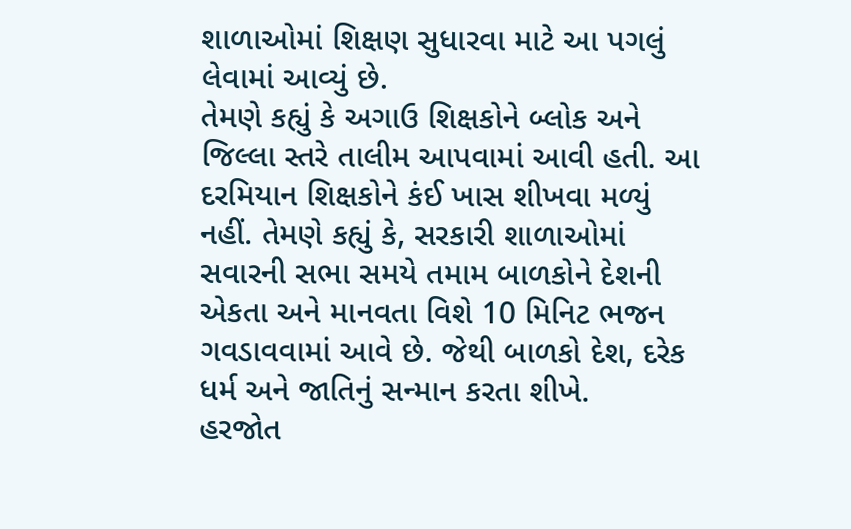શાળાઓમાં શિક્ષણ સુધારવા માટે આ પગલું લેવામાં આવ્યું છે.
તેમણે કહ્યું કે અગાઉ શિક્ષકોને બ્લોક અને જિલ્લા સ્તરે તાલીમ આપવામાં આવી હતી. આ દરમિયાન શિક્ષકોને કંઈ ખાસ શીખવા મળ્યું નહીં. તેમણે કહ્યું કે, સરકારી શાળાઓમાં સવારની સભા સમયે તમામ બાળકોને દેશની એકતા અને માનવતા વિશે 10 મિનિટ ભજન ગવડાવવામાં આવે છે. જેથી બાળકો દેશ, દરેક ધર્મ અને જાતિનું સન્માન કરતા શીખે.
હરજોત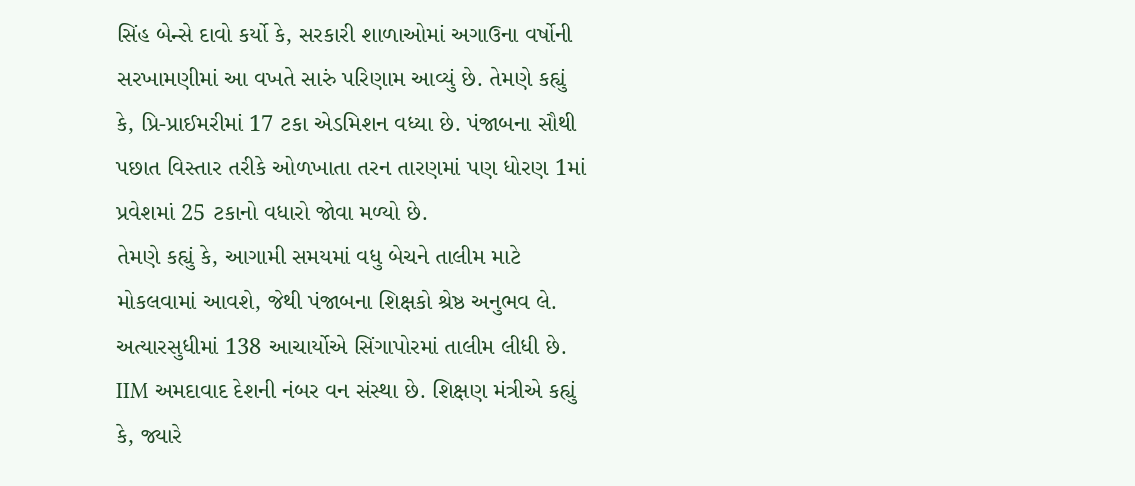સિંહ બેન્સે દાવો કર્યો કે, સરકારી શાળાઓમાં અગાઉના વર્ષોની સરખામણીમાં આ વખતે સારું પરિણામ આવ્યું છે. તેમણે કહ્યું કે, પ્રિ-પ્રાઈમરીમાં 17 ટકા એડમિશન વધ્યા છે. પંજાબના સૌથી પછાત વિસ્તાર તરીકે ઓળખાતા તરન તારણમાં પણ ધોરણ 1માં પ્રવેશમાં 25 ટકાનો વધારો જોવા મળ્યો છે.
તેમણે કહ્યું કે, આગામી સમયમાં વધુ બેચને તાલીમ માટે મોકલવામાં આવશે, જેથી પંજાબના શિક્ષકો શ્રેષ્ઠ અનુભવ લે. અત્યારસુધીમાં 138 આચાર્યોએ સિંગાપોરમાં તાલીમ લીધી છે. IIM અમદાવાદ દેશની નંબર વન સંસ્થા છે. શિક્ષણ મંત્રીએ કહ્યું કે, જ્યારે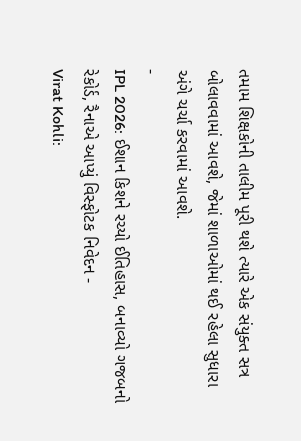તમામ શિક્ષકોની તાલીમ પૂરી થશે ત્યારે એક સંયુક્ત સત્ર બોલાવવામાં આવશે, જેમાં શાળાઓમાં થઈ રહેલા સુધારા અંગે ચર્ચા કરવામાં આવશે.
-
IPL 2026: ઈશાન કિશને રચ્યો ઈતિહાસ, બનાવ્યો ગજબનો રેકોર્ડ, રૈનાએ આપ્યું વિસ્ફોટક નિવેદન -
Virat Kohli: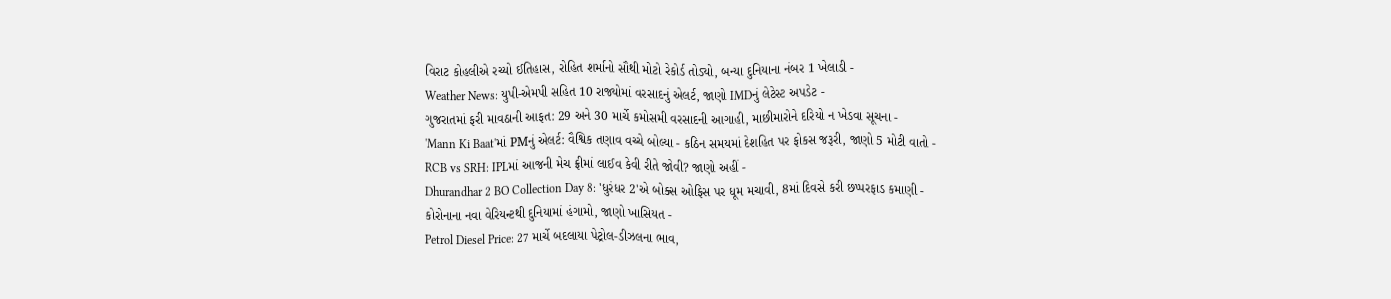વિરાટ કોહલીએ રચ્યો ઈતિહાસ, રોહિત શર્માનો સૌથી મોટો રેકોર્ડ તોડ્યો, બન્યા દુનિયાના નંબર 1 ખેલાડી -
Weather News: યુપી-એમપી સહિત 10 રાજ્યોમાં વરસાદનું એલર્ટ, જાણો IMDનું લેટેસ્ટ અપડેટ -
ગુજરાતમાં ફરી માવઠાની આફત: 29 અને 30 માર્ચે કમોસમી વરસાદની આગાહી, માછીમારોને દરિયો ન ખેડવા સૂચના -
'Mann Ki Baat'માં PMનું એલર્ટ: વૈશ્વિક તણાવ વચ્ચે બોલ્યા - કઠિન સમયમાં દેશહિત પર ફોકસ જરૂરી, જાણો 5 મોટી વાતો -
RCB vs SRH: IPLમાં આજની મેચ ફ્રીમાં લાઈવ કેવી રીતે જોવી? જાણો અહીં -
Dhurandhar 2 BO Collection Day 8: 'ધુરંધર 2'એ બોક્સ ઓફિસ પર ધૂમ મચાવી, 8માં દિવસે કરી છપ્પરફાડ કમાણી -
કોરોનાના નવા વેરિયન્ટથી દુનિયામાં હંગામો, જાણો ખાસિયત -
Petrol Diesel Price: 27 માર્ચે બદલાયા પેટ્રોલ-ડીઝલના ભાવ,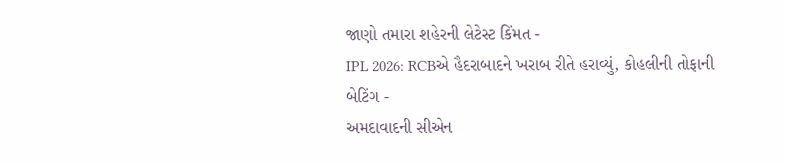જાણો તમારા શહેરની લેટેસ્ટ કિંમત -
IPL 2026: RCBએ હૈદરાબાદને ખરાબ રીતે હરાવ્યું, કોહલીની તોફાની બેટિંગ -
અમદાવાદની સીએન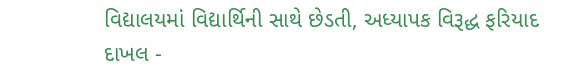વિદ્યાલયમાં વિદ્યાર્થિની સાથે છેડતી, અધ્યાપક વિરૂદ્ધ ફરિયાદ દાખલ -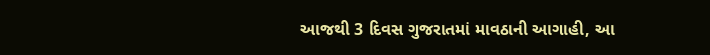આજથી 3 દિવસ ગુજરાતમાં માવઠાની આગાહી, આ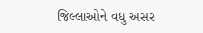જિલ્લાઓને વધુ અસર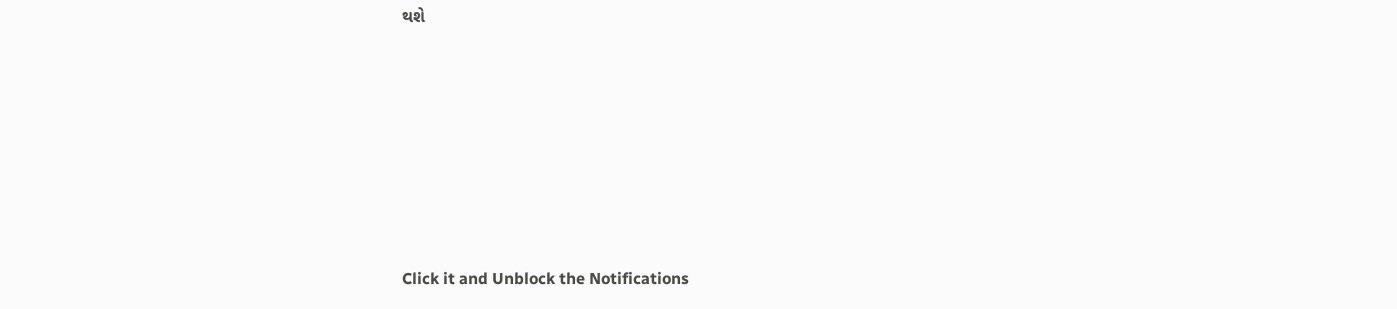થશે








Click it and Unblock the Notifications